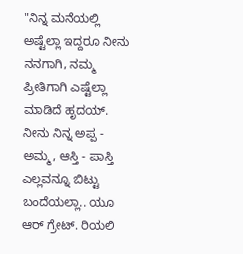"ನಿನ್ನ ಮನೆಯಲ್ಲಿ ಅಷ್ಟೆಲ್ಲಾ ಇದ್ದರೂ ನೀನು ನನಗಾಗಿ, ನಮ್ಮ ಪ್ರೀತಿಗಾಗಿ ಎಷ್ಟೆಲ್ಲಾ ಮಾಡಿದೆ ಹೃದಯ್. ನೀನು ನಿನ್ನ ಅಪ್ಪ - ಅಮ್ಮ, ಆಸ್ತಿ - ಪಾಸ್ತಿ ಎಲ್ಲವನ್ನೂ ಬಿಟ್ಟು ಬಂದೆಯಲ್ಲಾ.. ಯೂ ಆರ್ ಗ್ರೇಟ್. ರಿಯಲಿ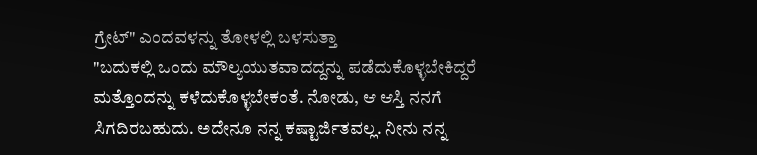ಗ್ರೇಟ್" ಎಂದವಳನ್ನು ತೋಳಲ್ಲಿ ಬಳಸುತ್ತಾ
"ಬದುಕಲ್ಲಿ ಒಂದು ಮೌಲ್ಯಯುತವಾದದ್ದನ್ನು ಪಡೆದುಕೊಳ್ಳಬೇಕಿದ್ದರೆ ಮತ್ತೊಂದನ್ನು ಕಳೆದುಕೊಳ್ಳಬೇಕಂತೆ. ನೋಡು, ಆ ಆಸ್ತಿ ನನಗೆ ಸಿಗದಿರಬಹುದು. ಅದೇನೂ ನನ್ನ ಕಷ್ಟಾರ್ಜಿತವಲ್ಲ. ನೀನು ನನ್ನ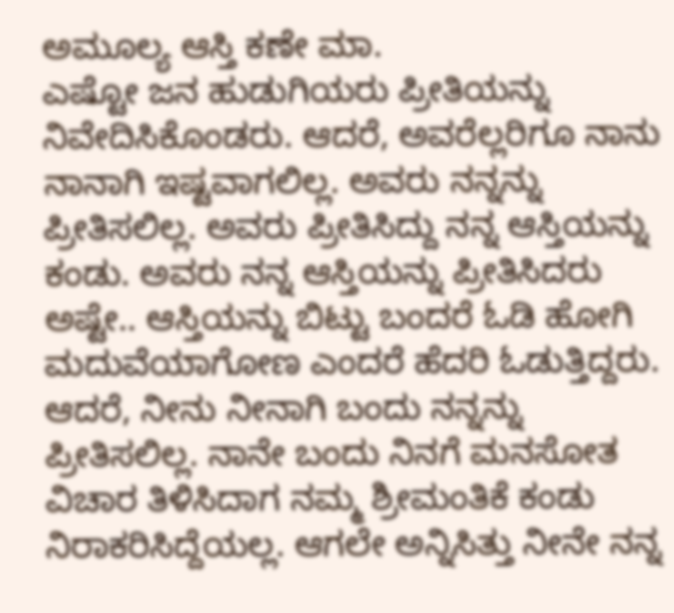ಅಮೂಲ್ಯ ಆಸ್ತಿ ಕಣೇ ಮಾ.
ಎಷ್ಟೋ ಜನ ಹುಡುಗಿಯರು ಪ್ರೀತಿಯನ್ನು ನಿವೇದಿಸಿಕೊಂಡರು. ಆದರೆ, ಅವರೆಲ್ಲರಿಗೂ ನಾನು ನಾನಾಗಿ ಇಷ್ಟವಾಗಲಿಲ್ಲ. ಅವರು ನನ್ನನ್ನು ಪ್ರೀತಿಸಲಿಲ್ಲ. ಅವರು ಪ್ರೀತಿಸಿದ್ದು ನನ್ನ ಆಸ್ತಿಯನ್ನು ಕಂಡು. ಅವರು ನನ್ನ ಆಸ್ತಿಯನ್ನು ಪ್ರೀತಿಸಿದರು ಅಷ್ಟೇ.. ಆಸ್ತಿಯನ್ನು ಬಿಟ್ಟು ಬಂದರೆ ಓಡಿ ಹೋಗಿ ಮದುವೆಯಾಗೋಣ ಎಂದರೆ ಹೆದರಿ ಓಡುತ್ತಿದ್ದರು. ಆದರೆ, ನೀನು ನೀನಾಗಿ ಬಂದು ನನ್ನನ್ನು ಪ್ರೀತಿಸಲಿಲ್ಲ. ನಾನೇ ಬಂದು ನಿನಗೆ ಮನಸೋತ ವಿಚಾರ ತಿಳಿಸಿದಾಗ ನಮ್ಮ ಶ್ರೀಮಂತಿಕೆ ಕಂಡು ನಿರಾಕರಿಸಿದ್ದೆಯಲ್ಲ. ಆಗಲೇ ಅನ್ನಿಸಿತ್ತು ನೀನೇ ನನ್ನ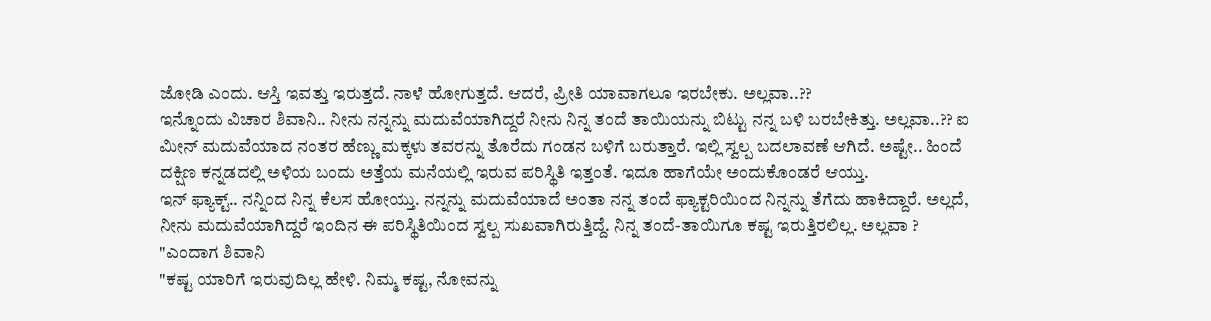ಜೋಡಿ ಎಂದು. ಆಸ್ತಿ ಇವತ್ತು ಇರುತ್ತದೆ. ನಾಳೆ ಹೋಗುತ್ತದೆ. ಆದರೆ, ಪ್ರೀತಿ ಯಾವಾಗಲೂ ಇರಬೇಕು. ಅಲ್ಲವಾ..??
ಇನ್ನೊಂದು ವಿಚಾರ ಶಿವಾನಿ.. ನೀನು ನನ್ನನ್ನು ಮದುವೆಯಾಗಿದ್ದರೆ ನೀನು ನಿನ್ನ ತಂದೆ ತಾಯಿಯನ್ನು ಬಿಟ್ಟು ನನ್ನ ಬಳಿ ಬರಬೇಕಿತ್ತು. ಅಲ್ಲವಾ..?? ಐ ಮೀನ್ ಮದುವೆಯಾದ ನಂತರ ಹೆಣ್ಣು ಮಕ್ಕಳು ತವರನ್ನು ತೊರೆದು ಗಂಡನ ಬಳಿಗೆ ಬರುತ್ತಾರೆ. ಇಲ್ಲಿ ಸ್ವಲ್ಪ ಬದಲಾವಣೆ ಆಗಿದೆ. ಅಷ್ಟೇ.. ಹಿಂದೆ ದಕ್ಷಿಣ ಕನ್ನಡದಲ್ಲಿ ಅಳಿಯ ಬಂದು ಅತ್ತೆಯ ಮನೆಯಲ್ಲಿ ಇರುವ ಪರಿಸ್ಥಿತಿ ಇತ್ತಂತೆ. ಇದೂ ಹಾಗೆಯೇ ಅಂದುಕೊಂಡರೆ ಆಯ್ತು.
ಇನ್ ಫ್ಯಾಕ್ಟ್.. ನನ್ನಿಂದ ನಿನ್ನ ಕೆಲಸ ಹೋಯ್ತು. ನನ್ನನ್ನು ಮದುವೆಯಾದೆ ಅಂತಾ ನನ್ನ ತಂದೆ ಫ್ಯಾಕ್ಟರಿಯಿಂದ ನಿನ್ನನ್ನು ತೆಗೆದು ಹಾಕಿದ್ದಾರೆ. ಅಲ್ಲದೆ, ನೀನು ಮದುವೆಯಾಗಿದ್ದರೆ ಇಂದಿನ ಈ ಪರಿಸ್ಥಿತಿಯಿಂದ ಸ್ವಲ್ಪ ಸುಖವಾಗಿರುತ್ತಿದ್ದೆ. ನಿನ್ನ ತಂದೆ-ತಾಯಿಗೂ ಕಷ್ಟ ಇರುತ್ತಿರಲಿಲ್ಲ. ಅಲ್ಲವಾ ? "ಎಂದಾಗ ಶಿವಾನಿ
"ಕಷ್ಟ ಯಾರಿಗೆ ಇರುವುದಿಲ್ಲ ಹೇಳಿ. ನಿಮ್ಮ ಕಷ್ಟ, ನೋವನ್ನು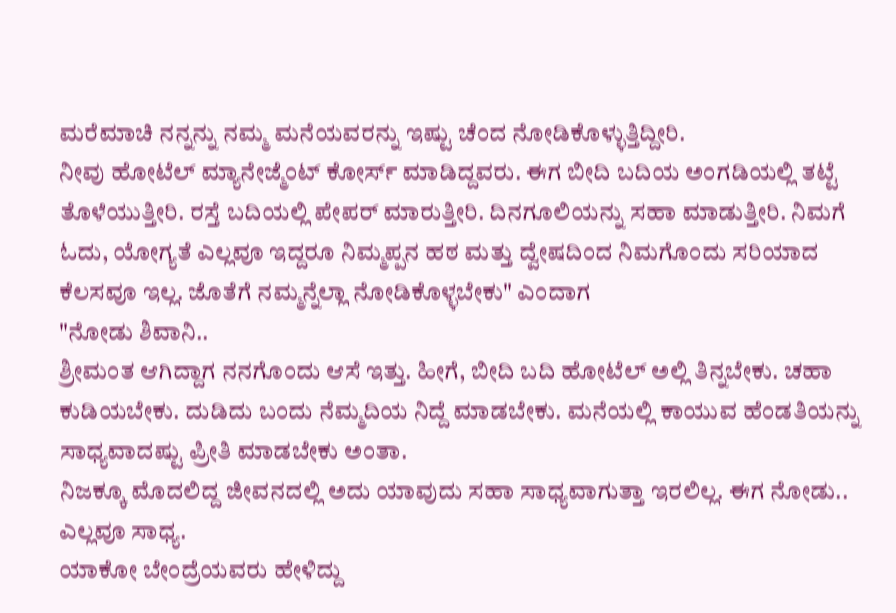ಮರೆಮಾಚಿ ನನ್ನನ್ನು ನಮ್ಮ ಮನೆಯವರನ್ನು ಇಷ್ಟು ಚೆಂದ ನೋಡಿಕೊಳ್ಳುತ್ತಿದ್ದೀರಿ.
ನೀವು ಹೋಟೆಲ್ ಮ್ಯಾನೇಜ್ಮೆಂಟ್ ಕೋರ್ಸ್ ಮಾಡಿದ್ದವರು. ಈಗ ಬೀದಿ ಬದಿಯ ಅಂಗಡಿಯಲ್ಲಿ ತಟ್ಟೆ ತೊಳೆಯುತ್ತೀರಿ. ರಸ್ತೆ ಬದಿಯಲ್ಲಿ ಪೇಪರ್ ಮಾರುತ್ತೀರಿ. ದಿನಗೂಲಿಯನ್ನು ಸಹಾ ಮಾಡುತ್ತೀರಿ. ನಿಮಗೆ ಓದು, ಯೋಗ್ಯತೆ ಎಲ್ಲವೂ ಇದ್ದರೂ ನಿಮ್ಮಪ್ಪನ ಹಠ ಮತ್ತು ದ್ವೇಷದಿಂದ ನಿಮಗೊಂದು ಸರಿಯಾದ ಕೆಲಸವೂ ಇಲ್ಲ. ಜೊತೆಗೆ ನಮ್ಮನ್ನೆಲ್ಲಾ ನೋಡಿಕೊಳ್ಳಬೇಕು" ಎಂದಾಗ
"ನೋಡು ಶಿವಾನಿ..
ಶ್ರೀಮಂತ ಆಗಿದ್ದಾಗ ನನಗೊಂದು ಆಸೆ ಇತ್ತು. ಹೀಗೆ, ಬೀದಿ ಬದಿ ಹೋಟೆಲ್ ಅಲ್ಲಿ ತಿನ್ನಬೇಕು. ಚಹಾ ಕುಡಿಯಬೇಕು. ದುಡಿದು ಬಂದು ನೆಮ್ಮದಿಯ ನಿದ್ದೆ ಮಾಡಬೇಕು. ಮನೆಯಲ್ಲಿ ಕಾಯುವ ಹೆಂಡತಿಯನ್ನು ಸಾಧ್ಯವಾದಷ್ಟು ಪ್ರೀತಿ ಮಾಡಬೇಕು ಅಂತಾ.
ನಿಜಕ್ಕೂ ಮೊದಲಿದ್ದ ಜೀವನದಲ್ಲಿ ಅದು ಯಾವುದು ಸಹಾ ಸಾಧ್ಯವಾಗುತ್ತಾ ಇರಲಿಲ್ಲ. ಈಗ ನೋಡು.. ಎಲ್ಲವೂ ಸಾಧ್ಯ.
ಯಾಕೋ ಬೇಂದ್ರೆಯವರು ಹೇಳಿದ್ದು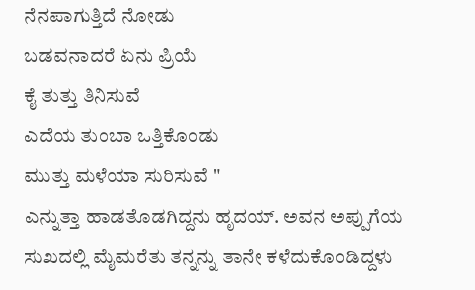ನೆನಪಾಗುತ್ತಿದೆ ನೋಡು
ಬಡವನಾದರೆ ಏನು ಪ್ರಿಯೆ
ಕೈ ತುತ್ತು ತಿನಿಸುವೆ
ಎದೆಯ ತುಂಬಾ ಒತ್ತಿಕೊಂಡು
ಮುತ್ತು ಮಳೆಯಾ ಸುರಿಸುವೆ "
ಎನ್ನುತ್ತಾ ಹಾಡತೊಡಗಿದ್ದನು ಹೃದಯ್. ಅವನ ಅಪ್ಪುಗೆಯ ಸುಖದಲ್ಲಿ ಮೈಮರೆತು ತನ್ನನ್ನು ತಾನೇ ಕಳೆದುಕೊಂಡಿದ್ದಳು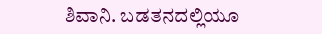ಶಿವಾನಿ. ಬಡತನದಲ್ಲಿಯೂ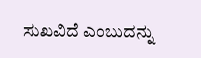ಸುಖವಿದೆ ಎಂಬುದನ್ನು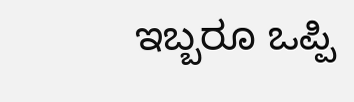ಇಬ್ಬರೂ ಒಪ್ಪಿ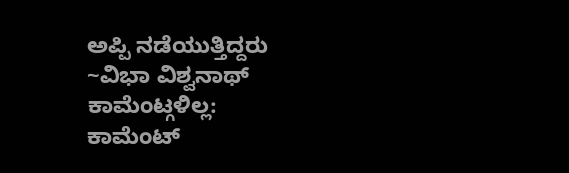ಅಪ್ಪಿ ನಡೆಯುತ್ತಿದ್ದರು
~ವಿಭಾ ವಿಶ್ವನಾಥ್
ಕಾಮೆಂಟ್ಗಳಿಲ್ಲ:
ಕಾಮೆಂಟ್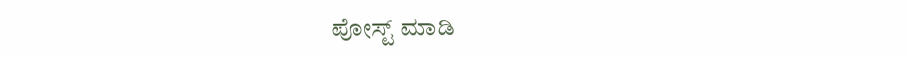ಪೋಸ್ಟ್ ಮಾಡಿ